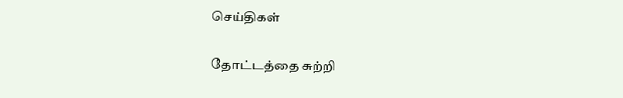செய்திகள்

தோட்டத்தை சுற்றி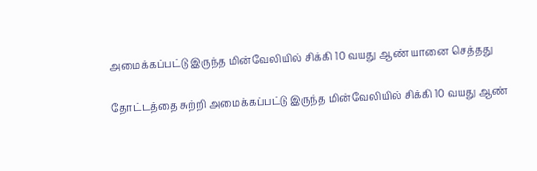அமைக்கப்பட்டு இருந்த மின்வேலியில் சிக்கி 10 வயது ஆண் யானை செத்தது

தோட்டத்தை சுற்றி அமைக்கப்பட்டு இருந்த மின்வேலியில் சிக்கி 10 வயது ஆண்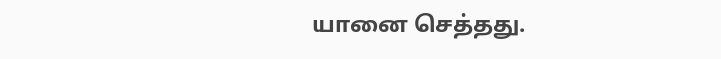யானை செத்தது.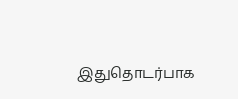இதுதொடர்பாக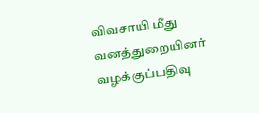விவசாயி மீது வனத்துறையினர் வழக்குப்பதிவு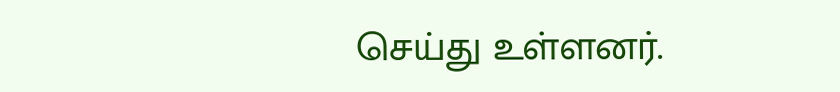செய்து உள்ளனர்.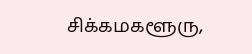சிக்கமகளூரு,